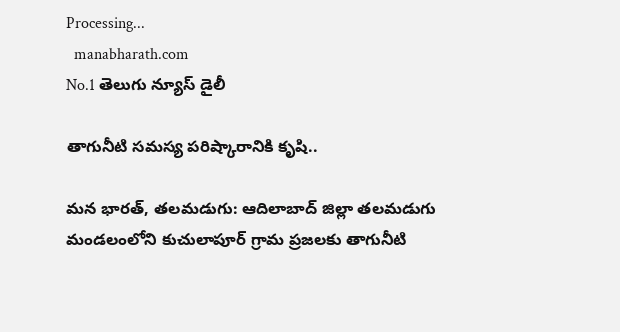Processing...
  manabharath.com
No.1 తెలుగు న్యూస్ డైలీ

తాగునీటి సమస్య పరిష్కారానికి కృషి..

మన భారత్, తలమడుగు: ఆదిలాబాద్ జిల్లా తలమడుగు మండలంలోని కుచులాపూర్ గ్రామ ప్రజలకు తాగునీటి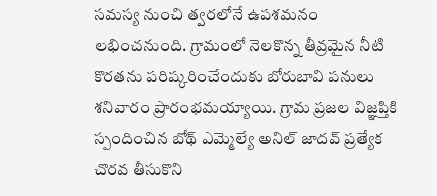సమస్య నుంచి త్వరలోనే ఉపశమనం లభించనుంది. గ్రామంలో నెలకొన్న తీవ్రమైన నీటి కొరతను పరిష్కరించేందుకు బోరుబావి పనులు శనివారం ప్రారంభమయ్యాయి. గ్రామ ప్రజల విజ్ఞప్తికి స్పందించిన బోథ్ ఎమ్మెల్యే అనిల్ జాదవ్ ప్రత్యేక చొరవ తీసుకొని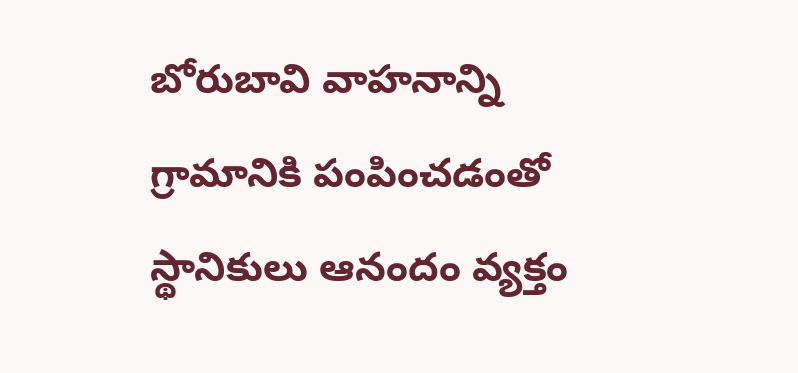బోరుబావి వాహనాన్ని గ్రామానికి పంపించడంతో స్థానికులు ఆనందం వ్యక్తం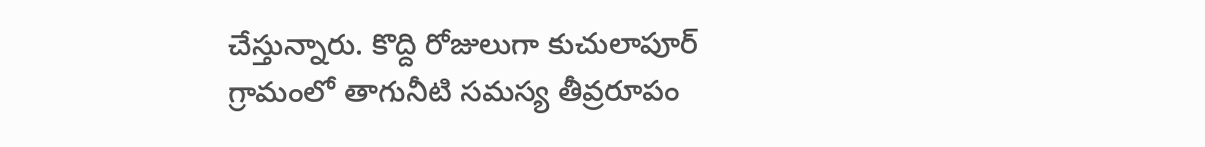చేస్తున్నారు. కొద్ది రోజులుగా కుచులాపూర్ గ్రామంలో తాగునీటి సమస్య తీవ్రరూపం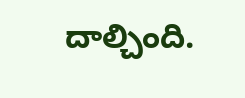దాల్చింది.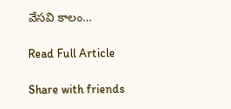వేసవి కాలం...

Read Full Article

Share with friends